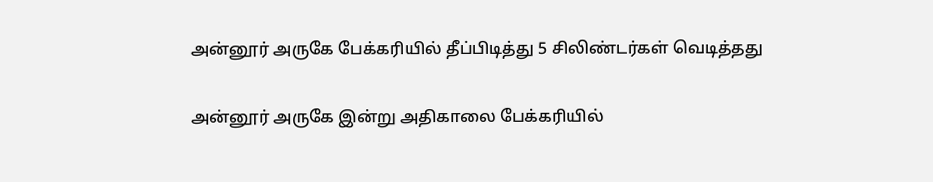அன்னூர் அருகே பேக்கரியில் தீப்பிடித்து 5 சிலிண்டர்கள் வெடித்தது

அன்னூர் அருகே இன்று அதிகாலை பேக்கரியில்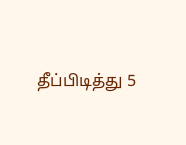தீப்பிடித்து 5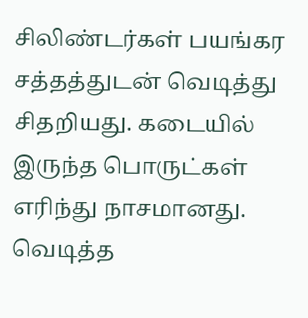சிலிண்டர்கள் பயங்கர சத்தத்துடன் வெடித்து சிதறியது. கடையில் இருந்த பொருட்கள் எரிந்து நாசமானது.
வெடித்த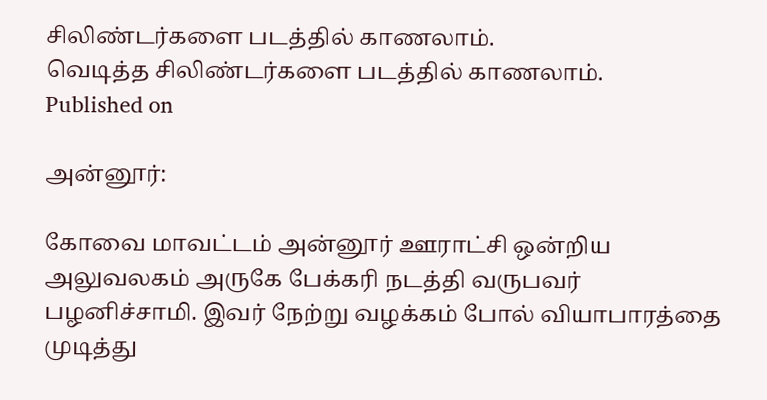சிலிண்டர்களை படத்தில் காணலாம்.
வெடித்த சிலிண்டர்களை படத்தில் காணலாம்.
Published on

அன்னூர்:

கோவை மாவட்டம் அன்னூர் ஊராட்சி ஒன்றிய அலுவலகம் அருகே பேக்கரி நடத்தி வருபவர் பழனிச்சாமி. இவர் நேற்று வழக்கம் போல் வியாபாரத்தை முடித்து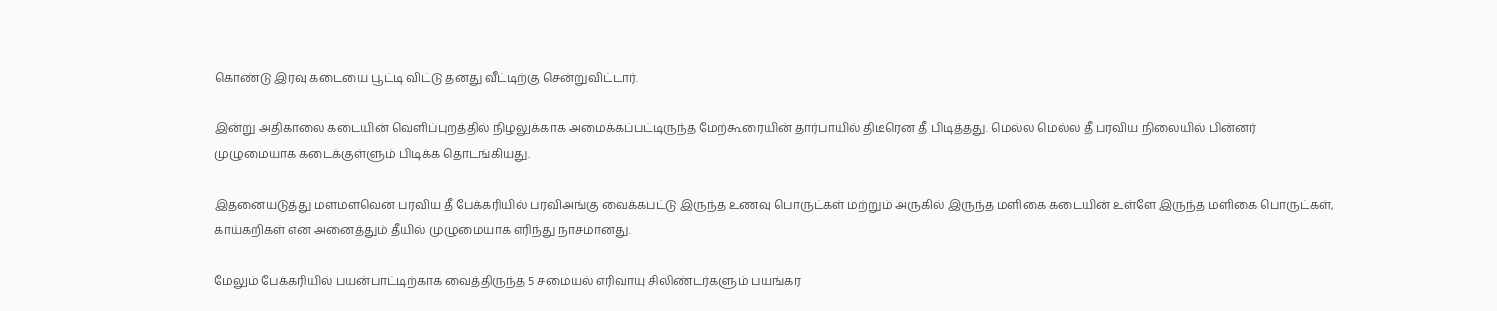கொண்டு இரவு கடையை பூட்டி விட்டு தனது வீட்டிற்கு சென்றுவிட்டார்.

இன்று அதிகாலை கடையின் வெளிப்புறத்தில் நிழலுக்காக அமைக்கப்பட்டிருந்த மேற்கூரையின் தார்பாயில் திடீரென தீ பிடித்தது. மெல்ல மெல்ல தீ பரவிய நிலையில் பின்னர் முழுமையாக கடைக்குள்ளும் பிடிக்க தொடங்கியது.

இதனையடுத்து மளமளவென பரவிய தீ பேக்கரியில் பரவிஅங்கு வைக்கபட்டு இருந்த உணவு பொருட்கள் மற்றும் அருகில் இருந்த மளிகை கடையின் உள்ளே இருந்த மளிகை பொருட்கள், காய்கறிகள் என அனைத்தும் தீயில் முழுமையாக எரிந்து நாசமானது.

மேலும் பேக்கரியில் பயன்பாட்டிற்காக வைத்திருந்த 5 சமையல் எரிவாயு சிலிண்டர்களும் பயங்கர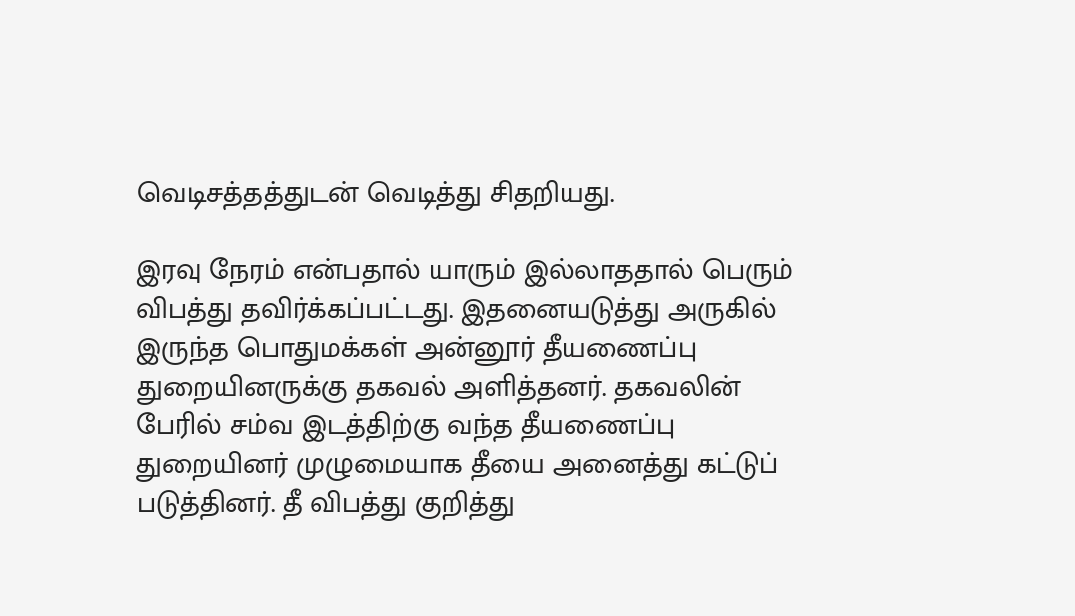வெடிசத்தத்துடன் வெடித்து சிதறியது.

இரவு நேரம் என்பதால் யாரும் இல்லாததால் பெரும் விபத்து தவிர்க்கப்பட்டது. இதனையடுத்து அருகில் இருந்த பொதுமக்கள் அன்னூர் தீயணைப்பு துறையினருக்கு தகவல் அளித்தனர். தகவலின் பேரில் சம்வ இடத்திற்கு வந்த தீயணைப்பு துறையினர் முழுமையாக தீயை அனைத்து கட்டுப் படுத்தினர். தீ விபத்து குறித்து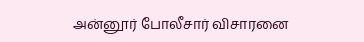அன்னூர் போலீசார் விசாரனை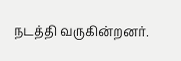நடத்தி வருகின்றனர்.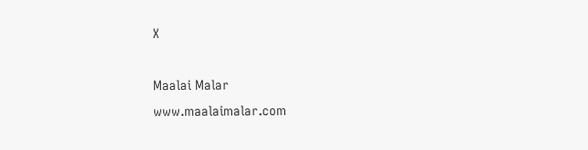X

Maalai Malar
www.maalaimalar.com